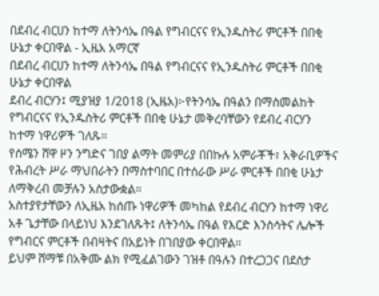በደብረ ብርሀን ከተማ ለትንሳኤ በዓል የግብርናና የኢንዱስትሪ ምርቶች በበቂ ሁኔታ ቀርበዋል - ኢዜአ አማርኛ
በደብረ ብርሀን ከተማ ለትንሳኤ በዓል የግብርናና የኢንዱስትሪ ምርቶች በበቂ ሁኔታ ቀርበዋል
ደብረ ብርሃን፤ ሚያዝያ 1/2018 (ኢዜአ)፦የትንሳኤ በዓልን በማስመልከት የግብርናና የኢንዱስትሪ ምርቶች በበቂ ሁኔታ መቅረባቸውን የደብረ ብርሃን ከተማ ነዋሪዎች ገለጹ።
የሰሜን ሸዋ ዞን ንግድና ገበያ ልማት መምሪያ በበኩሉ አምራቾች፣ አቅራቢዎችና የሕብረት ሥራ ማህበራትን በማስተባበር በተሰራው ሥራ ምርቶች በበቂ ሁኔታ ለማቅረብ መቻሉን አስታውቋል።
አስተያየታቸውን ለኢዜአ ከሰጡ ነዋሪዎች መካከል የደብረ ብርሃን ከተማ ነዋሪ አቶ ጌታቸው በላይነህ እንደገለጹት፤ ለትንሳኤ በዓል የእርድ እንስሳትና ሌሎች የግብርና ምርቶች በብዛትና በአይነት በገበያው ቀርበዋል።
ይህም ሸማቹ በአቅሙ ልክ የሚፈልገውን ገዝቶ በዓሉን በተረጋጋና በደስታ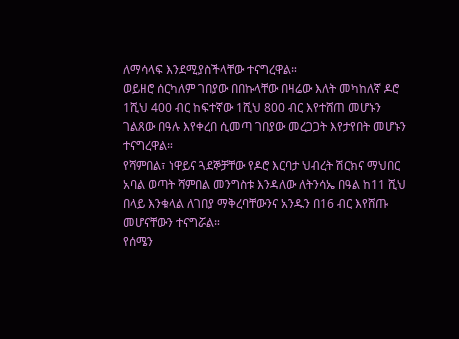ለማሳላፍ እንደሚያስችላቸው ተናግረዋል።
ወይዘሮ ሰርካለም ገበያው በበኩላቸው በዛሬው እለት መካከለኛ ዶሮ 1ሺህ 400 ብር ከፍተኛው 1ሺህ 800 ብር እየተሸጠ መሆኑን ገልጸው በዓሉ እየቀረበ ሲመጣ ገበያው መረጋጋት እየታየበት መሆኑን ተናግረዋል።
የሻምበል፣ ነዋይና ጓደኞቻቸው የዶሮ እርባታ ህብረት ሽርክና ማህበር አባል ወጣት ሻምበል መንግስቱ እንዳለው ለትንሳኤ በዓል ከ11 ሺህ በላይ እንቁላል ለገበያ ማቅረባቸውንና አንዱን በ16 ብር እየሸጡ መሆናቸውን ተናግሯል።
የሰሜን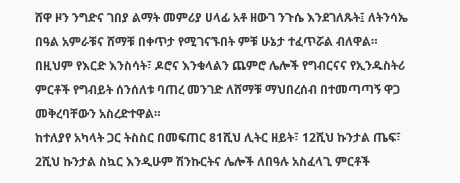ሸዋ ዞን ንግድና ገበያ ልማት መምሪያ ሀላፊ አቶ ዘውገ ንጉሴ እንደገለጹት፤ ለትንሳኤ በዓል አምራቹና ሸማቹ በቀጥታ የሚገናኙበት ምቹ ሁኔታ ተፈጥሯል ብለዋል።
በዚህም የእርድ እንስሳት፣ ዶሮና እንቁላልን ጨምሮ ሌሎች የግብርናና የኢንዱስትሪ ምርቶች የግብይት ሰንሰለቱ ባጠረ መንገድ ለሸማቹ ማህበረሰብ በተመጣጣኝ ዋጋ መቅረባቸውን አስረድተዋል።
ከተለያየ አካላት ጋር ትስስር በመፍጠር 81ሺህ ሊትር ዘይት፣ 12ሺህ ኩንታል ጤፍ፣ 2ሺህ ኩንታል ስኳር እንዲሁም ሽንኩርትና ሌሎች ለበዓሉ አስፈላጊ ምርቶች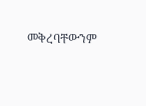መቅረባቸውንም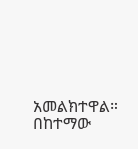አመልክተዋል።
በከተማው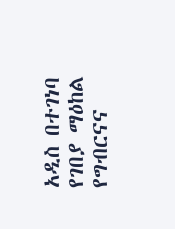አዲስ በተገነባ የገበያ ማዕከል የግብርናና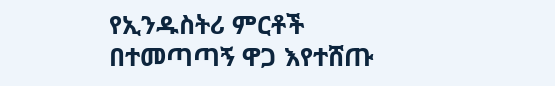የኢንዱስትሪ ምርቶች በተመጣጣኝ ዋጋ እየተሸጡ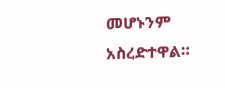መሆኑንም አስረድተዋል።